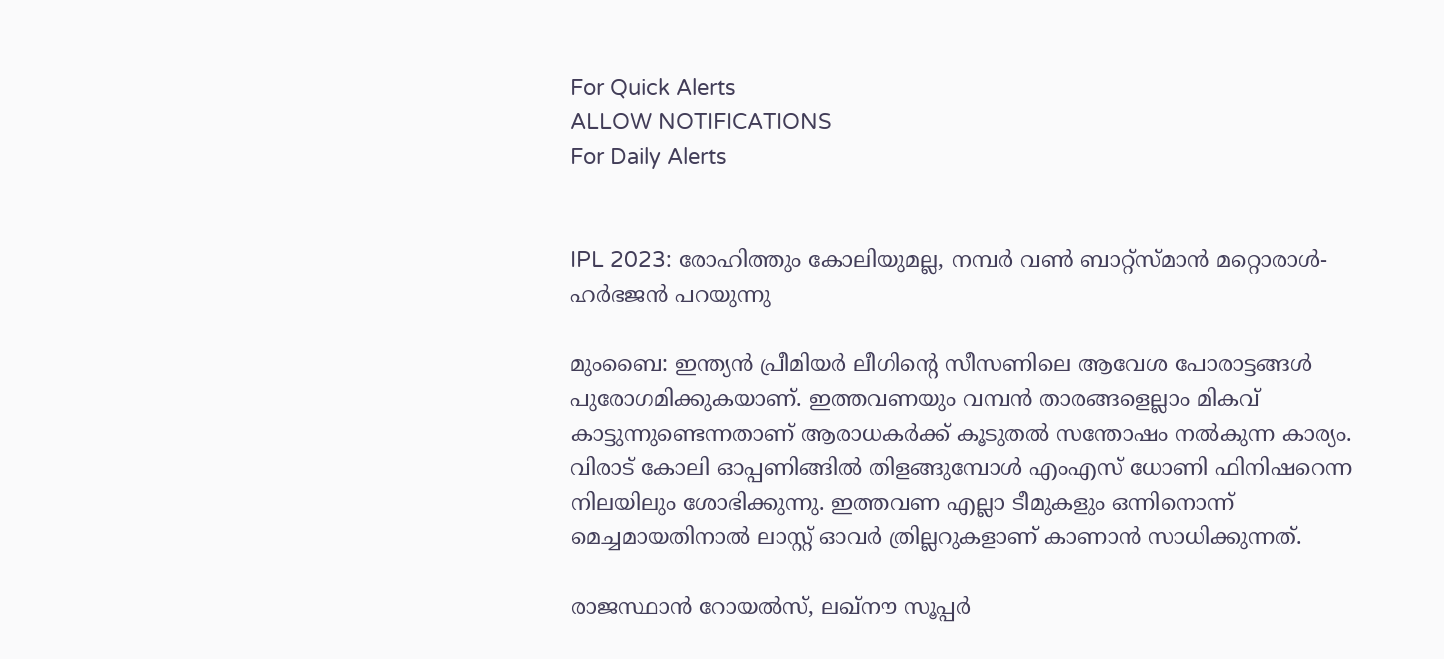For Quick Alerts
ALLOW NOTIFICATIONS
For Daily Alerts


IPL 2023: രോഹിത്തും കോലിയുമല്ല, നമ്പര്‍ വണ്‍ ബാറ്റ്‌സ്മാന്‍ മറ്റൊരാള്‍- ഹര്‍ഭജന്‍ പറയുന്നു

മുംബൈ: ഇന്ത്യന്‍ പ്രീമിയര്‍ ലീഗിന്റെ സീസണിലെ ആവേശ പോരാട്ടങ്ങള്‍ പുരോഗമിക്കുകയാണ്. ഇത്തവണയും വമ്പന്‍ താരങ്ങളെല്ലാം മികവ് കാട്ടുന്നുണ്ടെന്നതാണ് ആരാധകര്‍ക്ക് കൂടുതല്‍ സന്തോഷം നല്‍കുന്ന കാര്യം. വിരാട് കോലി ഓപ്പണിങ്ങില്‍ തിളങ്ങുമ്പോള്‍ എംഎസ് ധോണി ഫിനിഷറെന്ന നിലയിലും ശോഭിക്കുന്നു. ഇത്തവണ എല്ലാ ടീമുകളും ഒന്നിനൊന്ന് മെച്ചമായതിനാല്‍ ലാസ്റ്റ് ഓവര്‍ ത്രില്ലറുകളാണ് കാണാന്‍ സാധിക്കുന്നത്.

രാജസ്ഥാന്‍ റോയല്‍സ്, ലഖ്‌നൗ സൂപ്പര്‍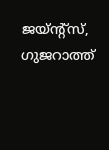ജയ്ന്റ്‌സ്, ഗുജറാത്ത്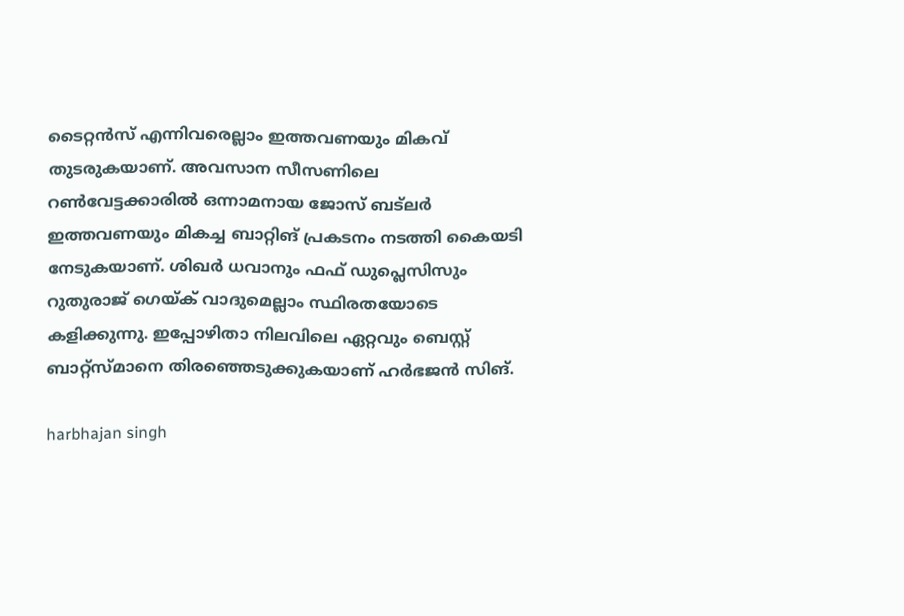ടൈറ്റന്‍സ് എന്നിവരെല്ലാം ഇത്തവണയും മികവ് തുടരുകയാണ്. അവസാന സീസണിലെ റണ്‍വേട്ടക്കാരില്‍ ഒന്നാമനായ ജോസ് ബട്‌ലര്‍ ഇത്തവണയും മികച്ച ബാറ്റിങ് പ്രകടനം നടത്തി കൈയടി നേടുകയാണ്. ശിഖര്‍ ധവാനും ഫഫ് ഡുപ്ലെസിസും റുതുരാജ് ഗെയ്ക് വാദുമെല്ലാം സ്ഥിരതയോടെ കളിക്കുന്നു. ഇപ്പോഴിതാ നിലവിലെ ഏറ്റവും ബെസ്റ്റ് ബാറ്റ്‌സ്മാനെ തിരഞ്ഞെടുക്കുകയാണ് ഹര്‍ഭജന്‍ സിങ്.

harbhajan singh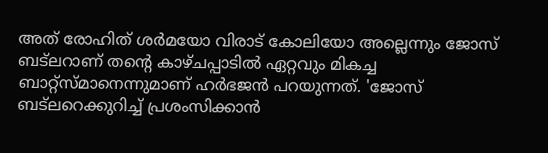അത് രോഹിത് ശര്‍മയോ വിരാട് കോലിയോ അല്ലെന്നും ജോസ് ബട്‌ലറാണ് തന്റെ കാഴ്ചപ്പാടില്‍ ഏറ്റവും മികച്ച ബാറ്റ്‌സ്മാനെന്നുമാണ് ഹര്‍ഭജന്‍ പറയുന്നത്. 'ജോസ് ബട്‌ലറെക്കുറിച്ച് പ്രശംസിക്കാന്‍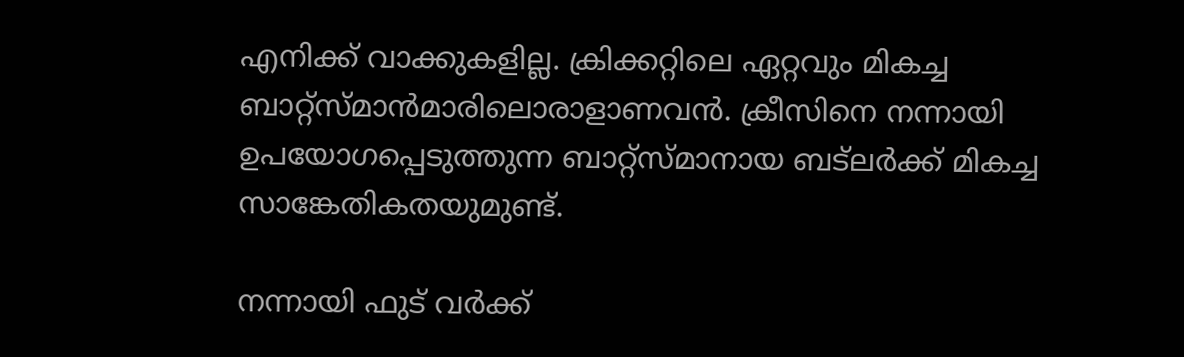എനിക്ക് വാക്കുകളില്ല. ക്രിക്കറ്റിലെ ഏറ്റവും മികച്ച ബാറ്റ്‌സ്മാന്‍മാരിലൊരാളാണവന്‍. ക്രീസിനെ നന്നായി ഉപയോഗപ്പെടുത്തുന്ന ബാറ്റ്‌സ്മാനായ ബട്‌ലര്‍ക്ക് മികച്ച സാങ്കേതികതയുമുണ്ട്.

നന്നായി ഫുട് വര്‍ക്ക്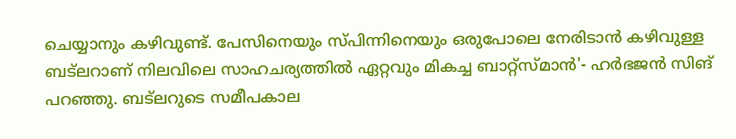ചെയ്യാനും കഴിവുണ്ട്. പേസിനെയും സ്പിന്നിനെയും ഒരുപോലെ നേരിടാന്‍ കഴിവുള്ള ബട്‌ലറാണ് നിലവിലെ സാഹചര്യത്തില്‍ ഏറ്റവും മികച്ച ബാറ്റ്‌സ്മാന്‍'- ഹര്‍ഭജന്‍ സിങ് പറഞ്ഞു. ബട്‌ലറുടെ സമീപകാല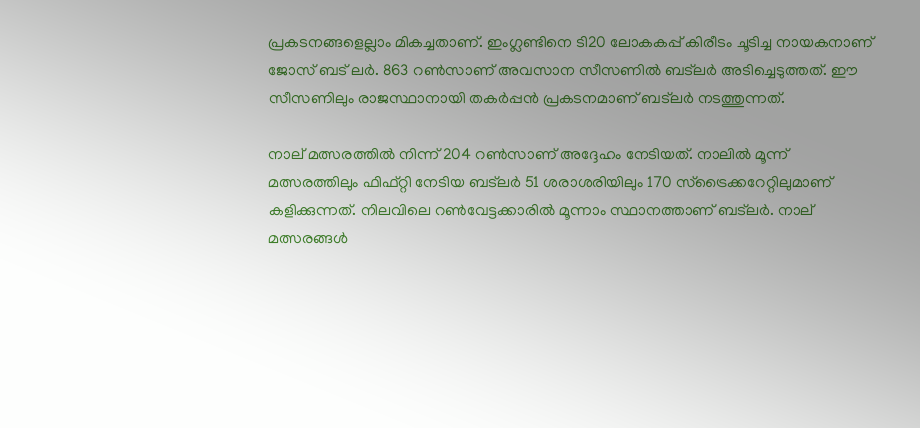പ്രകടനങ്ങളെല്ലാം മികച്ചതാണ്. ഇംഗ്ലണ്ടിനെ ടി20 ലോകകപ്പ് കിരീടം ചൂടിച്ച നായകനാണ് ജോസ് ബട് ലര്‍. 863 റണ്‍സാണ് അവസാന സീസണില്‍ ബട്‌ലര്‍ അടിച്ചെടുത്തത്. ഈ സീസണിലും രാജസ്ഥാനായി തകര്‍പ്പന്‍ പ്രകടനമാണ് ബട്‌ലര്‍ നടത്തുന്നത്.

നാല് മത്സരത്തില്‍ നിന്ന് 204 റണ്‍സാണ് അദ്ദേഹം നേടിയത്. നാലില്‍ മൂന്ന് മത്സരത്തിലും ഫിഫ്റ്റി നേടിയ ബട്‌ലര്‍ 51 ശരാശരിയിലും 170 സ്‌ട്രൈക്കറേറ്റിലുമാണ് കളിക്കുന്നത്. നിലവിലെ റണ്‍വേട്ടക്കാരില്‍ മൂന്നാം സ്ഥാനത്താണ് ബട്‌ലര്‍. നാല് മത്സരങ്ങള്‍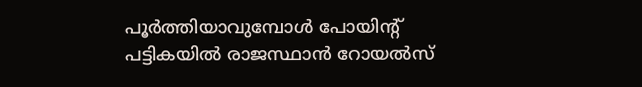പൂര്‍ത്തിയാവുമ്പോള്‍ പോയിന്റ് പട്ടികയില്‍ രാജസ്ഥാന്‍ റോയല്‍സ്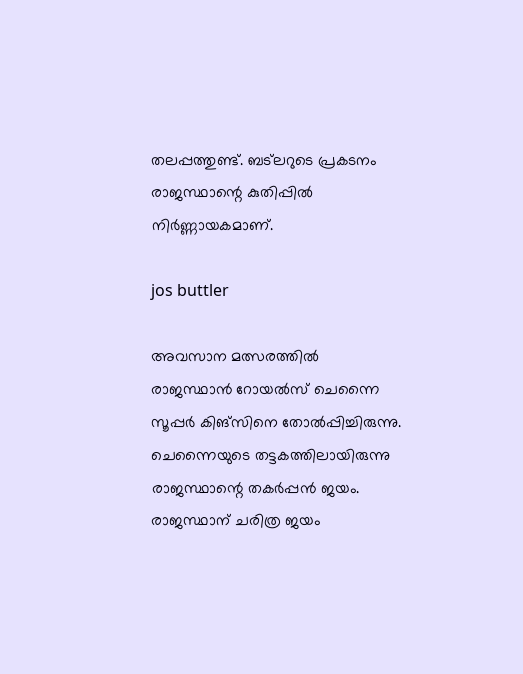തലപ്പത്തുണ്ട്. ബട്‌ലറുടെ പ്രകടനം രാജസ്ഥാന്റെ കുതിപ്പില്‍ നിര്‍ണ്ണായകമാണ്.

jos buttler

അവസാന മത്സരത്തില്‍ രാജസ്ഥാന്‍ റോയല്‍സ് ചെന്നൈ സൂപ്പര്‍ കിങ്‌സിനെ തോല്‍പ്പിച്ചിരുന്നു. ചെന്നൈയുടെ തട്ടകത്തിലായിരുന്നു രാജസ്ഥാന്റെ തകര്‍പ്പന്‍ ജയം. രാജസ്ഥാന് ചരിത്ര ജയം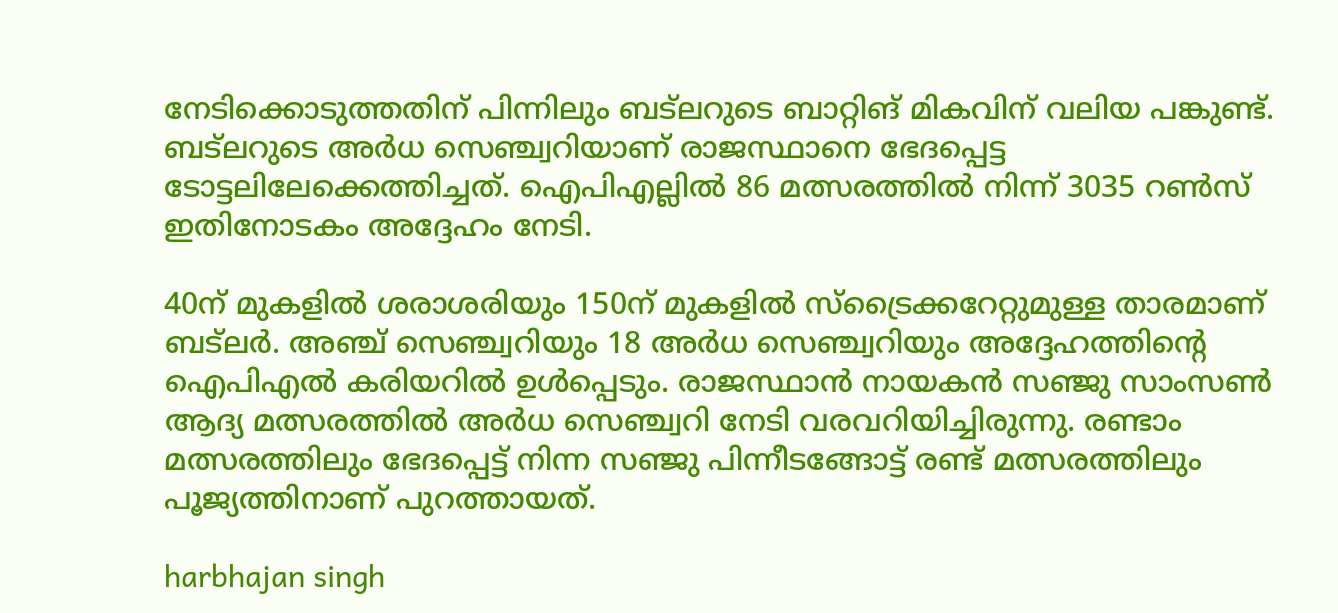നേടിക്കൊടുത്തതിന് പിന്നിലും ബട്‌ലറുടെ ബാറ്റിങ് മികവിന് വലിയ പങ്കുണ്ട്. ബട്‌ലറുടെ അര്‍ധ സെഞ്ച്വറിയാണ് രാജസ്ഥാനെ ഭേദപ്പെട്ട ടോട്ടലിലേക്കെത്തിച്ചത്. ഐപിഎല്ലില്‍ 86 മത്സരത്തില്‍ നിന്ന് 3035 റണ്‍സ് ഇതിനോടകം അദ്ദേഹം നേടി.

40ന് മുകളില്‍ ശരാശരിയും 150ന് മുകളില്‍ സ്‌ട്രൈക്കറേറ്റുമുള്ള താരമാണ് ബട്‌ലര്‍. അഞ്ച് സെഞ്ച്വറിയും 18 അര്‍ധ സെഞ്ച്വറിയും അദ്ദേഹത്തിന്റെ ഐപിഎല്‍ കരിയറില്‍ ഉള്‍പ്പെടും. രാജസ്ഥാന്‍ നായകന്‍ സഞ്ജു സാംസണ്‍ ആദ്യ മത്സരത്തില്‍ അര്‍ധ സെഞ്ച്വറി നേടി വരവറിയിച്ചിരുന്നു. രണ്ടാം മത്സരത്തിലും ഭേദപ്പെട്ട് നിന്ന സഞ്ജു പിന്നീടങ്ങോട്ട് രണ്ട് മത്സരത്തിലും പൂജ്യത്തിനാണ് പുറത്തായത്.

harbhajan singh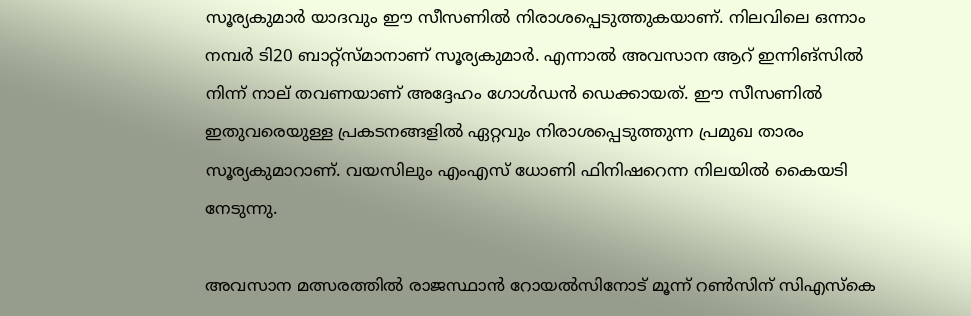സൂര്യകുമാര്‍ യാദവും ഈ സീസണില്‍ നിരാശപ്പെടുത്തുകയാണ്. നിലവിലെ ഒന്നാം നമ്പര്‍ ടി20 ബാറ്റ്‌സ്മാനാണ് സൂര്യകുമാര്‍. എന്നാല്‍ അവസാന ആറ് ഇന്നിങ്‌സില്‍ നിന്ന് നാല് തവണയാണ് അദ്ദേഹം ഗോള്‍ഡന്‍ ഡെക്കായത്. ഈ സീസണില്‍ ഇതുവരെയുള്ള പ്രകടനങ്ങളില്‍ ഏറ്റവും നിരാശപ്പെടുത്തുന്ന പ്രമുഖ താരം സൂര്യകുമാറാണ്. വയസിലും എംഎസ് ധോണി ഫിനിഷറെന്ന നിലയില്‍ കൈയടി നേടുന്നു.

അവസാന മത്സരത്തില്‍ രാജസ്ഥാന്‍ റോയല്‍സിനോട് മൂന്ന് റണ്‍സിന് സിഎസ്‌കെ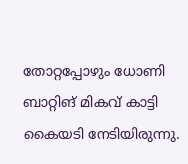തോറ്റപ്പോഴും ധോണി ബാറ്റിങ് മികവ് കാട്ടി കൈയടി നേടിയിരുന്നു.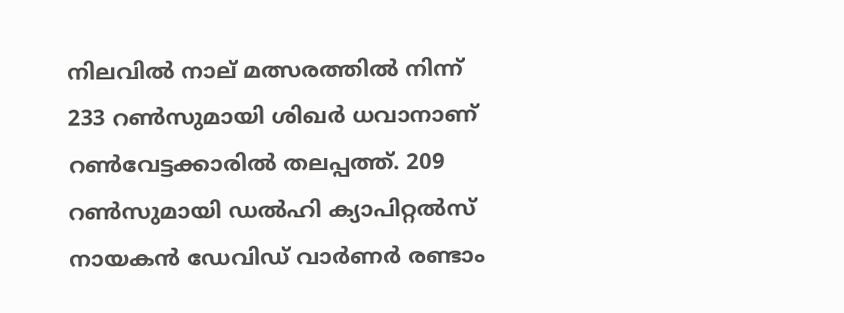നിലവില്‍ നാല് മത്സരത്തില്‍ നിന്ന് 233 റണ്‍സുമായി ശിഖര്‍ ധവാനാണ് റണ്‍വേട്ടക്കാരില്‍ തലപ്പത്ത്. 209 റണ്‍സുമായി ഡല്‍ഹി ക്യാപിറ്റല്‍സ് നായകന്‍ ഡേവിഡ് വാര്‍ണര്‍ രണ്ടാം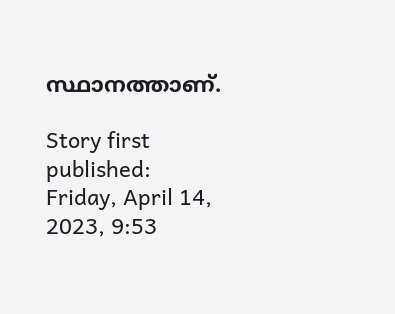സ്ഥാനത്താണ്.

Story first published: Friday, April 14, 2023, 9:53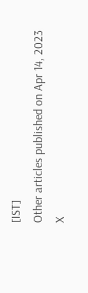[IST]
Other articles published on Apr 14, 2023
X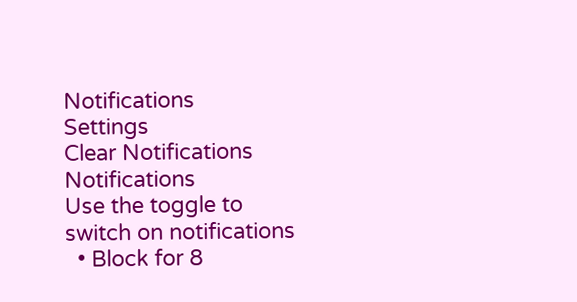Notifications
Settings
Clear Notifications
Notifications
Use the toggle to switch on notifications
  • Block for 8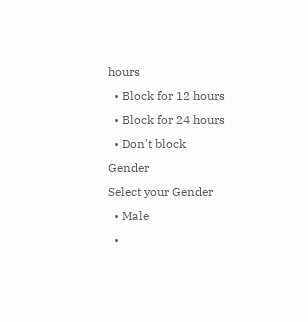hours
  • Block for 12 hours
  • Block for 24 hours
  • Don't block
Gender
Select your Gender
  • Male
  •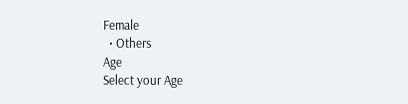Female
  • Others
Age
Select your Age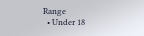Range
  • Under 18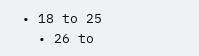• 18 to 25
  • 26 to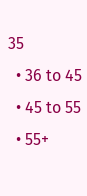35
  • 36 to 45
  • 45 to 55
  • 55+